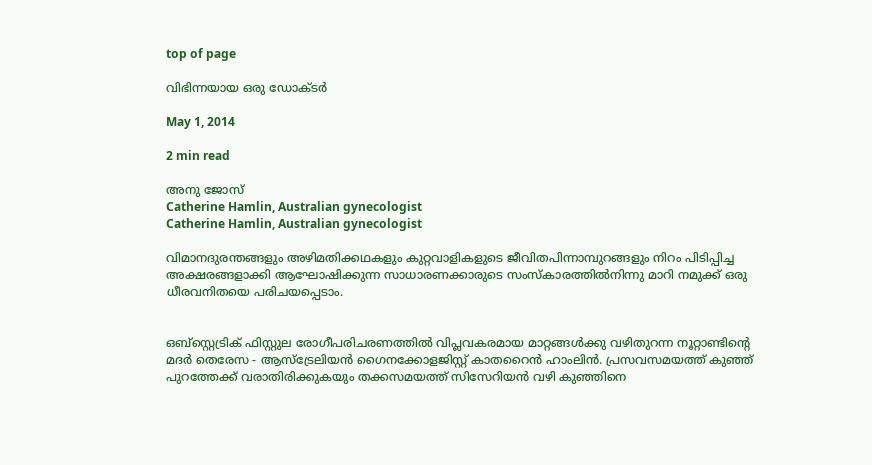top of page

വിഭിന്നയായ ഒരു ഡോക്ടര്‍

May 1, 2014

2 min read

അനു ജോസ്
Catherine Hamlin, Australian gynecologist
Catherine Hamlin, Australian gynecologist

വിമാനദുരന്തങ്ങളും അഴിമതിക്കഥകളും കുറ്റവാളികളുടെ ജീവിതപിന്നാമ്പുറങ്ങളും നിറം പിടിപ്പിച്ച അക്ഷരങ്ങളാക്കി ആഘോഷിക്കുന്ന സാധാരണക്കാരുടെ സംസ്കാരത്തില്‍നിന്നു മാറി നമുക്ക് ഒരു ധീരവനിതയെ പരിചയപ്പെടാം.


ഒബ്സ്റ്റെട്രിക് ഫിസ്റ്റുല രോഗീപരിചരണത്തില്‍ വിപ്ലവകരമായ മാറ്റങ്ങള്‍ക്കു വഴിതുറന്ന നൂറ്റാണ്ടിന്‍റെ മദര്‍ തെരേസ - ആസ്ട്രേലിയന്‍ ഗൈനക്കോളജിസ്റ്റ് കാതറൈന്‍ ഹാംലിന്‍. പ്രസവസമയത്ത് കുഞ്ഞ് പുറത്തേക്ക് വരാതിരിക്കുകയും തക്കസമയത്ത് സിസേറിയന്‍ വഴി കുഞ്ഞിനെ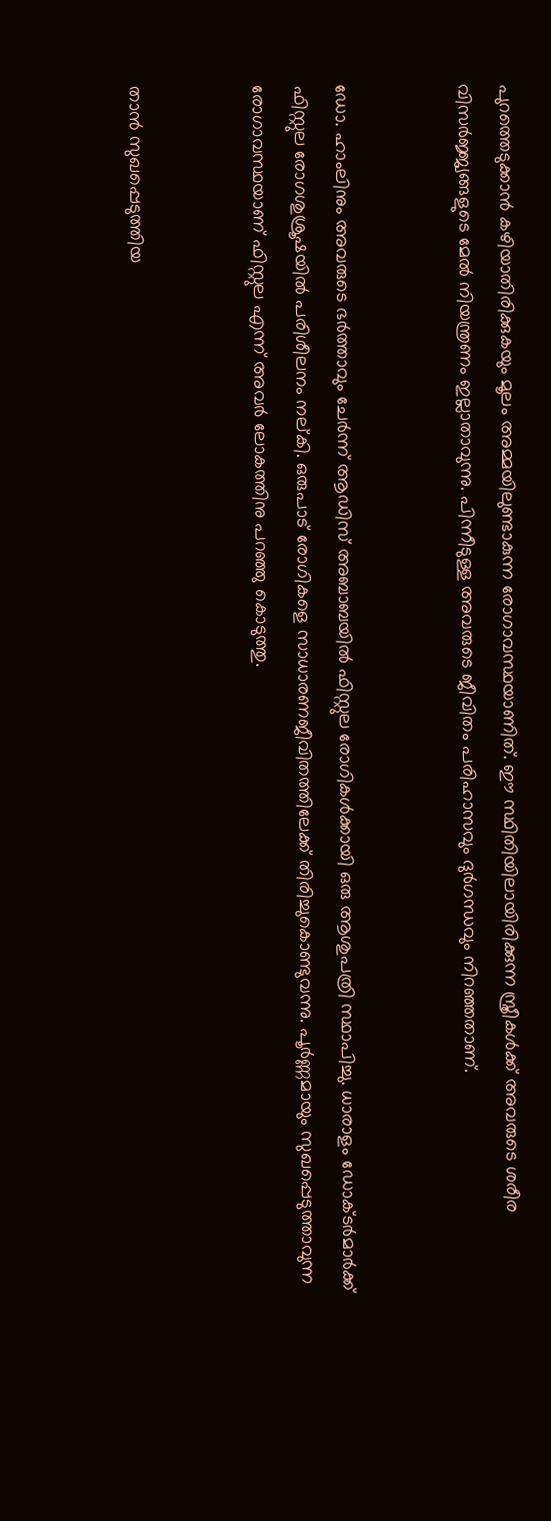പുറത്തെടുക്കാന്‍ കഴിയാതിരിക്കുകയും മൂലം അമ്മയിലുണ്ടാകുന്ന രോഗാവസ്ഥയാണിത്. ഈ സ്ഥിതിയിലായിരിക്കുന്ന സ്ത്രീകള്‍ക്ക് അവരുടെ ശരീര വിസര്‍ജ്ജ്യങ്ങളുടെ മേല്‍ നിയന്ത്രണം ഇല്ലാതാവുന്നു. പിന്നീടുള്ള അവരുടെ ജീവിതം പരിഹാസവും ദുര്‍ഗന്ധവും നിറഞ്ഞതാണ്.


ഡോ. ഹാംലിനും അവരുടെ ഭര്‍ത്താവും ചേര്‍ന്ന് ആഡിസ് അബാബയില്‍ ഫിസ്റ്റുല രോഗികള്‍ക്കായി ഒരു ആശുപത്രി സ്ഥാപിച്ചു. ധാരാളം ഡോക്ടര്‍മാര്‍ക്ക് ഫിസ്റ്റുല രോഗശുശ്രൂഷയില്‍ പരിശീലനം നല്കി. ഒരുപാട് രോഗികളെ സാധാരണജീവിതത്തിലേക്ക് തിരിച്ചുകൊണ്ടുവന്നു. പൂര്‍ണ്ണമായും സുഖപ്പെടുത്താവുന്ന രോഗാവസ്ഥയാണ് ഫിസ്റ്റുല എന്ന് അവര്‍ ലോകത്തിനു പറഞ്ഞു കൊടുത്തു.


താന്‍ സുഖപ്പെടുത്തിയ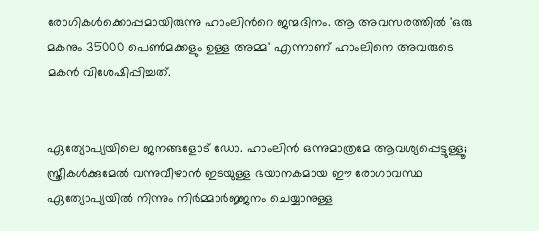രോഗികള്‍ക്കൊപ്പമായിരുന്നു ഹാംലിന്‍റെ ജന്മദിനം. ആ അവസരത്തില്‍ 'ഒരു മകനും 35000 പെണ്‍മക്കളും ഉള്ള അമ്മ' എന്നാണ് ഹാംലിനെ അവരുടെ മകന്‍ വിശേഷിപ്പിച്ചത്.


ഏത്യോപ്യയിലെ ജനങ്ങളോട് ഡോ. ഹാംലിന്‍ ഒന്നുമാത്രമേ ആവശ്യപ്പെട്ടുള്ളൂ; സ്ത്രീകള്‍ക്കുമേല്‍ വന്നുവീഴാന്‍ ഇടയുള്ള ഭയാനകമായ ഈ രോഗാവസ്ഥ ഏത്യോപ്യയില്‍ നിന്നും നിര്‍മ്മാര്‍ജ്ജനം ചെയ്യാനുള്ള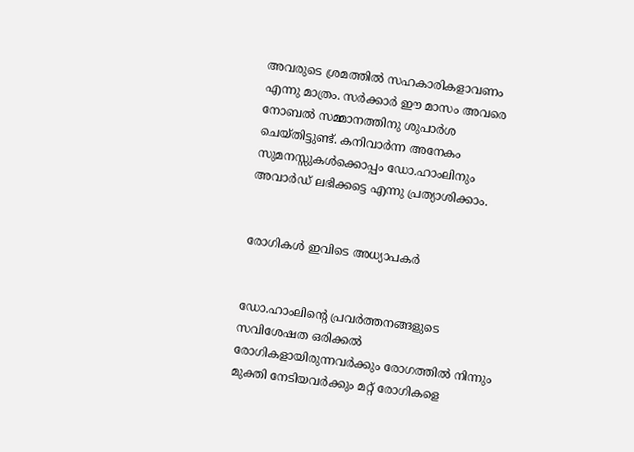അവരുടെ ശ്രമത്തില്‍ സഹകാരികളാവണം എന്നു മാത്രം. സര്‍ക്കാര്‍ ഈ മാസം അവരെ നോബല്‍ സമ്മാനത്തിനു ശുപാര്‍ശ ചെയ്തിട്ടുണ്ട്. കനിവാര്‍ന്ന അനേകം സുമനസ്സുകള്‍ക്കൊപ്പം ഡോ.ഹാംലിനും അവാര്‍ഡ് ലഭിക്കട്ടെ എന്നു പ്രത്യാശിക്കാം.


രോഗികള്‍ ഇവിടെ അധ്യാപകര്‍


ഡോ.ഹാംലിന്‍റെ പ്രവര്‍ത്തനങ്ങളുടെ സവിശേഷത ഒരിക്കല്‍ രോഗികളായിരുന്നവര്‍ക്കും രോഗത്തില്‍ നിന്നും മുക്തി നേടിയവര്‍ക്കും മറ്റ് രോഗികളെ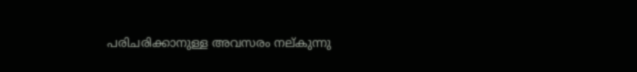പരിചരിക്കാനുള്ള അവസരം നല്കുന്നു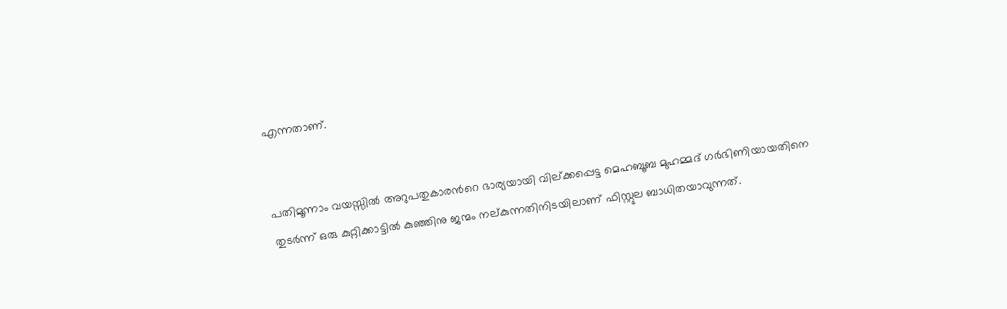എന്നതാണ്.


പതിമൂന്നാം വയസ്സില്‍ അറുപതുകാരന്‍റെ ഭാര്യയായി വില്ക്കപ്പെട്ട മെഹബൂബ മുഹമ്മദ് ഗര്‍ഭിണിയായതിനെ തുടര്‍ന്ന് ഒരു കുറ്റിക്കാട്ടില്‍ കുഞ്ഞിനു ജന്മം നല്കുന്നതിനിടയിലാണ് ഫിസ്റ്റുല ബാധിതയാവുന്നത്.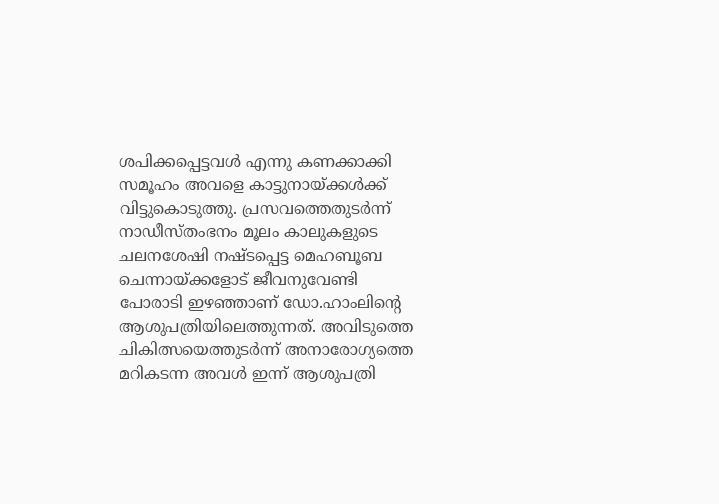ശപിക്കപ്പെട്ടവള്‍ എന്നു കണക്കാക്കി സമൂഹം അവളെ കാട്ടുനായ്ക്കള്‍ക്ക് വിട്ടുകൊടുത്തു. പ്രസവത്തെതുടര്‍ന്ന് നാഡീസ്തംഭനം മൂലം കാലുകളുടെ ചലനശേഷി നഷ്ടപ്പെട്ട മെഹബൂബ ചെന്നായ്ക്കളോട് ജീവനുവേണ്ടി പോരാടി ഇഴഞ്ഞാണ് ഡോ.ഹാംലിന്‍റെ ആശുപത്രിയിലെത്തുന്നത്. അവിടുത്തെ ചികിത്സയെത്തുടര്‍ന്ന് അനാരോഗ്യത്തെ മറികടന്ന അവള്‍ ഇന്ന് ആശുപത്രി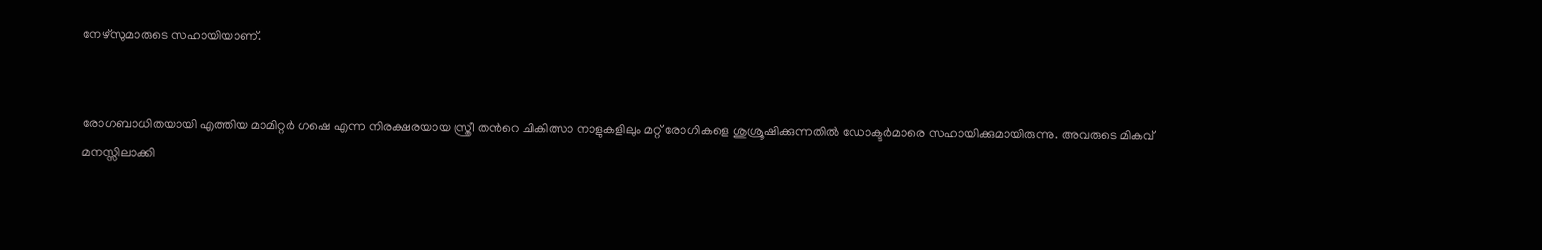നേഴ്സുമാരുടെ സഹായിയാണ്.


രോഗബാധിതയായി എത്തിയ മാമിറ്റര്‍ ഗഷെ എന്ന നിരക്ഷരയായ സ്ത്രീ തന്‍റെ ചികിത്സാ നാളുകളിലും മറ്റ് രോഗികളെ ശുശ്രൂഷിക്കുന്നതില്‍ ഡോക്ടര്‍മാരെ സഹായിക്കുമായിരുന്നു. അവരുടെ മികവ് മനസ്സിലാക്കി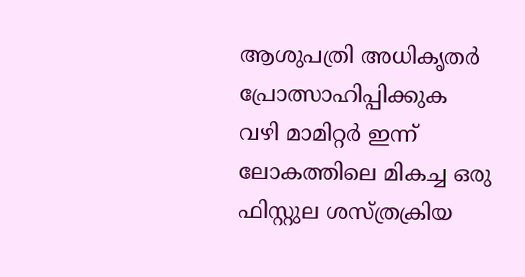ആശുപത്രി അധികൃതര്‍ പ്രോത്സാഹിപ്പിക്കുക വഴി മാമിറ്റര്‍ ഇന്ന് ലോകത്തിലെ മികച്ച ഒരു ഫിസ്റ്റുല ശസ്ത്രക്രിയ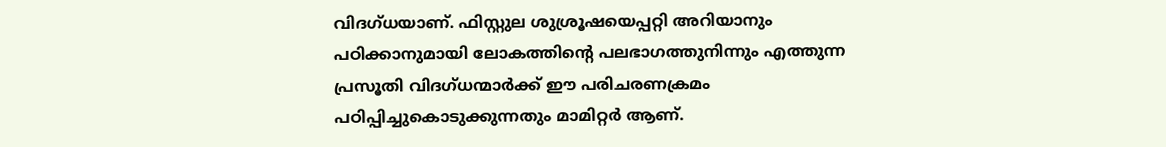വിദഗ്ധയാണ്. ഫിസ്റ്റുല ശുശ്രൂഷയെപ്പറ്റി അറിയാനും പഠിക്കാനുമായി ലോകത്തിന്‍റെ പലഭാഗത്തുനിന്നും എത്തുന്ന പ്രസൂതി വിദഗ്ധന്മാര്‍ക്ക് ഈ പരിചരണക്രമം പഠിപ്പിച്ചുകൊടുക്കുന്നതും മാമിറ്റര്‍ ആണ്.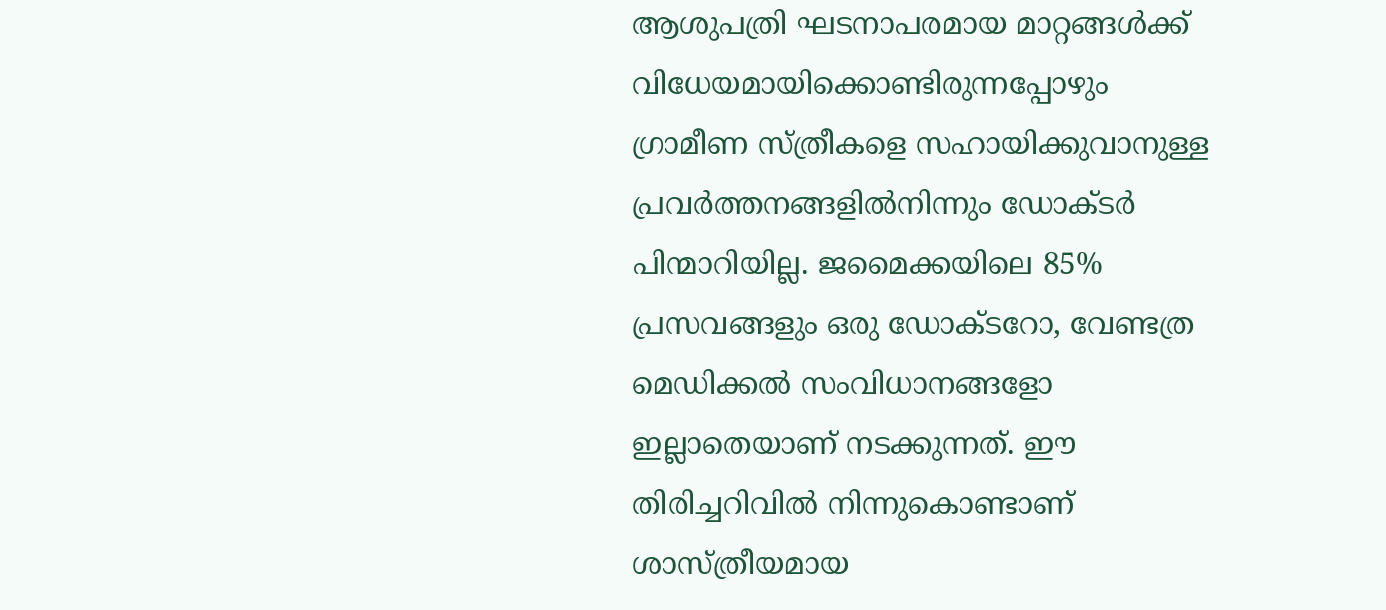ആശുപത്രി ഘടനാപരമായ മാറ്റങ്ങള്‍ക്ക് വിധേയമായിക്കൊണ്ടിരുന്നപ്പോഴും ഗ്രാമീണ സ്ത്രീകളെ സഹായിക്കുവാനുള്ള പ്രവര്‍ത്തനങ്ങളില്‍നിന്നും ഡോക്ടര്‍ പിന്മാറിയില്ല. ജമൈക്കയിലെ 85% പ്രസവങ്ങളും ഒരു ഡോക്ടറോ, വേണ്ടത്ര മെഡിക്കല്‍ സംവിധാനങ്ങളോ ഇല്ലാതെയാണ് നടക്കുന്നത്. ഈ തിരിച്ചറിവില്‍ നിന്നുകൊണ്ടാണ് ശാസ്ത്രീയമായ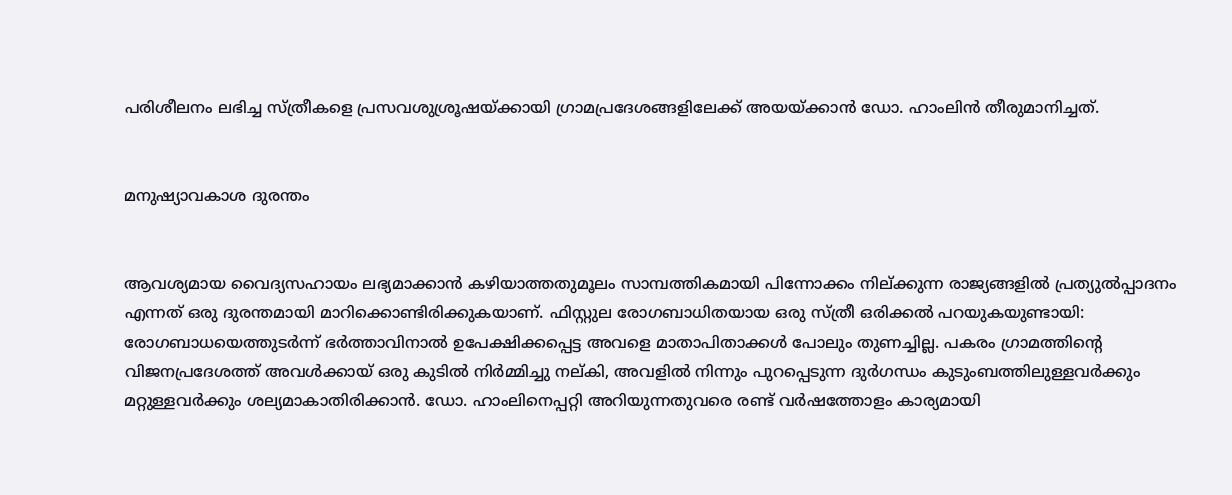പരിശീലനം ലഭിച്ച സ്ത്രീകളെ പ്രസവശുശ്രൂഷയ്ക്കായി ഗ്രാമപ്രദേശങ്ങളിലേക്ക് അയയ്ക്കാന്‍ ഡോ. ഹാംലിന്‍ തീരുമാനിച്ചത്.


മനുഷ്യാവകാശ ദുരന്തം


ആവശ്യമായ വൈദ്യസഹായം ലഭ്യമാക്കാന്‍ കഴിയാത്തതുമൂലം സാമ്പത്തികമായി പിന്നോക്കം നില്ക്കുന്ന രാജ്യങ്ങളില്‍ പ്രത്യുല്‍പ്പാദനം എന്നത് ഒരു ദുരന്തമായി മാറിക്കൊണ്ടിരിക്കുകയാണ്. ഫിസ്റ്റുല രോഗബാധിതയായ ഒരു സ്ത്രീ ഒരിക്കല്‍ പറയുകയുണ്ടായി: രോഗബാധയെത്തുടര്‍ന്ന് ഭര്‍ത്താവിനാല്‍ ഉപേക്ഷിക്കപ്പെട്ട അവളെ മാതാപിതാക്കള്‍ പോലും തുണച്ചില്ല. പകരം ഗ്രാമത്തിന്‍റെ വിജനപ്രദേശത്ത് അവള്‍ക്കായ് ഒരു കുടില്‍ നിര്‍മ്മിച്ചു നല്കി, അവളില്‍ നിന്നും പുറപ്പെടുന്ന ദുര്‍ഗന്ധം കുടുംബത്തിലുള്ളവര്‍ക്കും മറ്റുള്ളവര്‍ക്കും ശല്യമാകാതിരിക്കാന്‍. ഡോ. ഹാംലിനെപ്പറ്റി അറിയുന്നതുവരെ രണ്ട് വര്‍ഷത്തോളം കാര്യമായി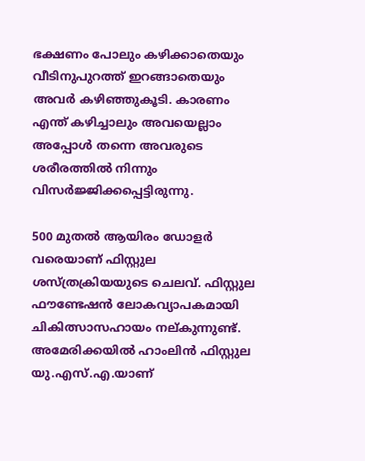ഭക്ഷണം പോലും കഴിക്കാതെയും വീടിനുപുറത്ത് ഇറങ്ങാതെയും അവര്‍ കഴിഞ്ഞുകൂടി. കാരണം എന്ത് കഴിച്ചാലും അവയെല്ലാം അപ്പോള്‍ തന്നെ അവരുടെ ശരീരത്തില്‍ നിന്നും വിസര്‍ജ്ജിക്കപ്പെട്ടിരുന്നു.

500 മുതല്‍ ആയിരം ഡോളര്‍ വരെയാണ് ഫിസ്റ്റുല ശസ്ത്രക്രിയയുടെ ചെലവ്. ഫിസ്റ്റുല ഫൗണ്ടേഷന്‍ ലോകവ്യാപകമായി ചികിത്സാസഹായം നല്കുന്നുണ്ട്. അമേരിക്കയില്‍ ഹാംലിന്‍ ഫിസ്റ്റുല യു.എസ്.എ.യാണ്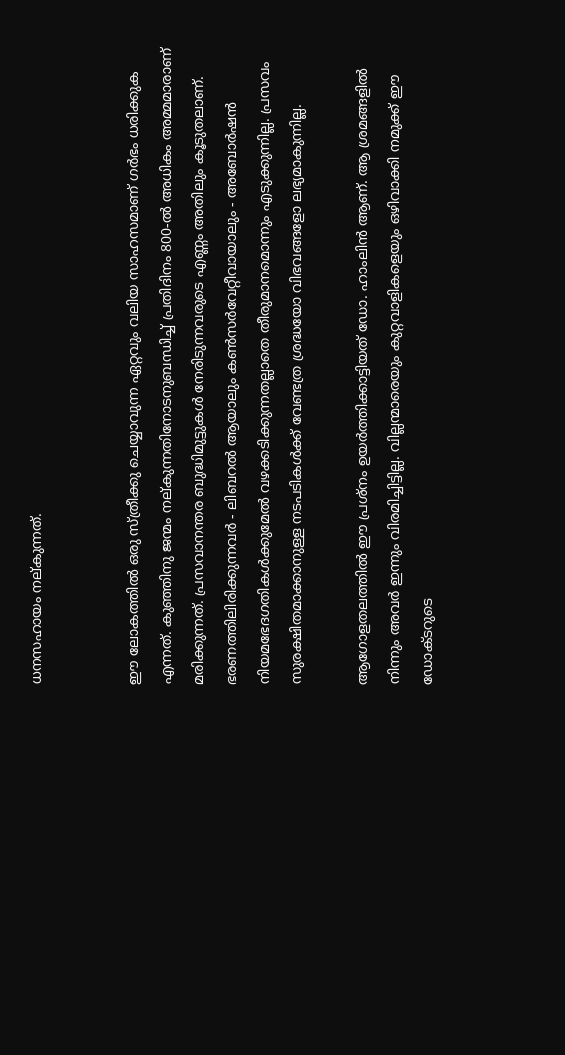ധനസഹായം നല്കുന്നത്.


ഈ ലോകത്തില്‍ ഒരു സ്ത്രീക്കു ചെയ്യാവുന്ന ഏറ്റവും വലിയ സാഹസമാണ് ഗര്‍ഭം ധരിക്കുക എന്നത്. കുഞ്ഞിനു ജന്മം നല്കുന്നതിനോടനുബന്ധിച്ച് പ്രതിദിനം 800-ല്‍ അധികം അമ്മമാരാണ് മരിക്കുന്നത്. പ്രസവാനന്തര ബുദ്ധിമുട്ടുകള്‍ നേരിടുന്നവരുടെ എണ്ണം അതിലും കൂടുതലാണ്. ഭരണത്തിലിരിക്കുന്നവര്‍ - ലിബറല്‍ ആയാലും കണ്‍സര്‍വേറ്റീവായാലും - അബോര്‍ഷന്‍ നിയമഭേദഗതികള്‍ക്കുമേല്‍ വഴക്കടിക്കുന്നതല്ലാതെ തീരുമാനമൊന്നും എടുക്കുന്നില്ല. പ്രസവം സുരക്ഷിതമാക്കാനുള്ള നടപടികള്‍ക്ക് വേണ്ടത്ര ശ്രദ്ധയോ വിഭവങ്ങളോ ലഭ്യമാകുന്നില്ല.

ആഗോളതലത്തില്‍ ഈ പ്രശ്നം ഉയര്‍ത്തിക്കാട്ടിയത് ഡോ. ഹാംലിന്‍ ആണ്. ആ ശ്രമങ്ങളില്‍ നിന്നും അവര്‍ ഇന്നും വിരമിച്ചിട്ടില്ല. വില്ലന്മാരെയും കുറ്റവാളികളെയും ഒഴിവാക്കി നമുക്ക് ഈ ഡോക്ടറുടെ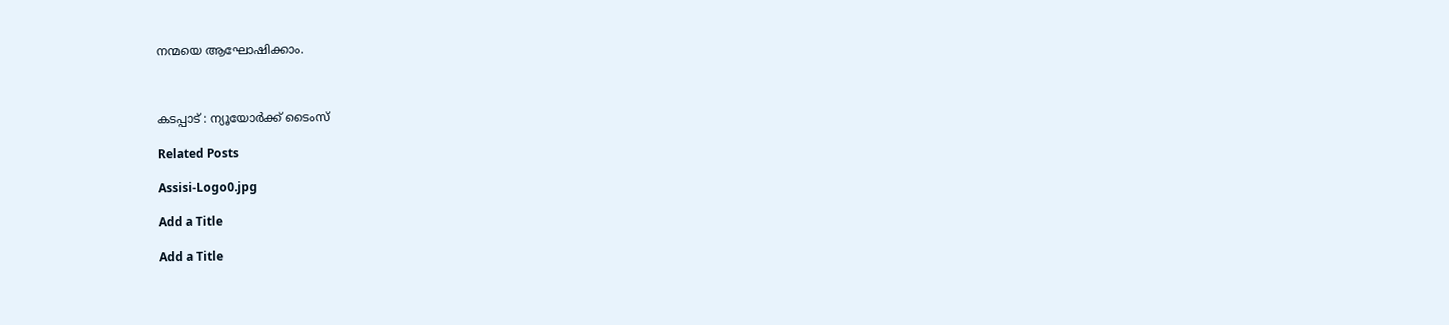നന്മയെ ആഘോഷിക്കാം.



കടപ്പാട് : ന്യൂയോര്‍ക്ക് ടൈംസ്

Related Posts

Assisi-Logo0.jpg

Add a Title

Add a Title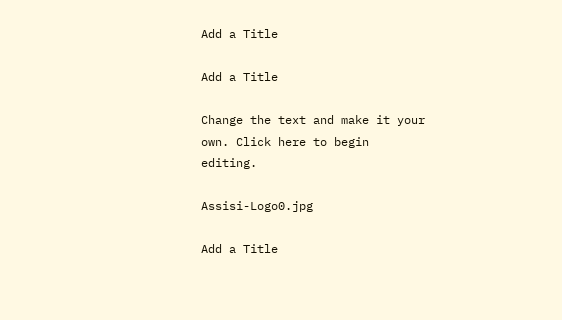Add a Title

Add a Title

Change the text and make it your own. Click here to begin editing.

Assisi-Logo0.jpg

Add a Title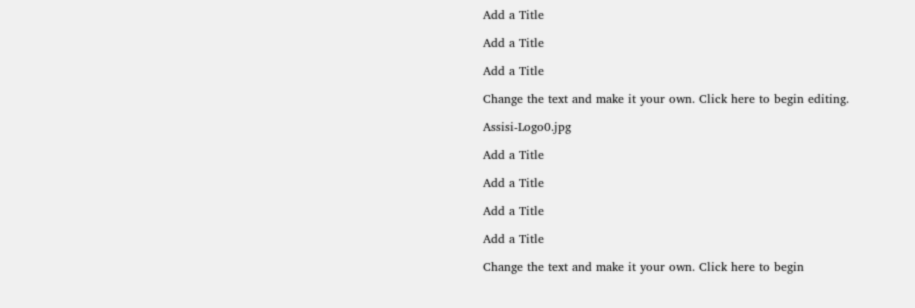Add a Title

Add a Title

Add a Title

Change the text and make it your own. Click here to begin editing.

Assisi-Logo0.jpg

Add a Title

Add a Title

Add a Title

Add a Title

Change the text and make it your own. Click here to begin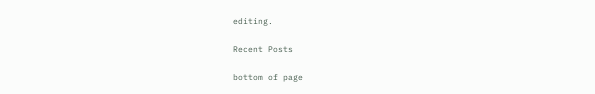editing.

Recent Posts

bottom of page